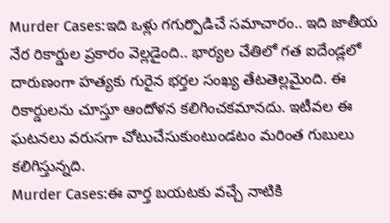Murder Cases:ఇది ఒళ్లు గగుర్పొడిచే సమాచారం.. ఇది జాతీయ నేర రికార్డుల ప్రకారం వెల్లడైంది.. భార్యల చేతిలో గత ఐదేండ్లలో దారుణంగా హత్యకు గురైన భర్తల సంఖ్య తేటతెల్లమైంది. ఈ రికార్డులను చూస్తూ ఆందోళన కలిగించకమానదు. ఇటీవల ఈ ఘటనలు వరుసగా చోటుచేసుకుంటుండటం మరింత గుబులు కలిగిస్తున్నది.
Murder Cases:ఈ వార్త బయటకు వచ్చే నాటికి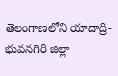తెలంగాణలోని యాదాద్రి-భువనగిరి జిల్లా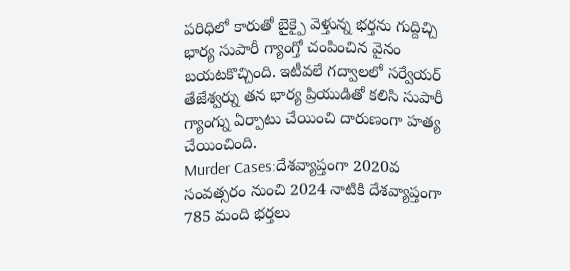పరిధిలో కారుతో బైక్పై వెళ్తున్న భర్తను గుద్దిచ్చి భార్య సుపారీ గ్యాంగ్తో చంపించిన వైనం బయటకొచ్చింది. ఇటీవలే గద్వాలలో సర్వేయర్ తేజేశ్వర్ను తన భార్య ప్రియుడితో కలిసి సుపారీ గ్యాంగ్ను ఏర్పాటు చేయించి దారుణంగా హత్య చేయించింది.
Murder Cases:దేశవ్యాప్తంగా 2020వ సంవత్సరం నుంచి 2024 నాటికి దేశవ్యాప్తంగా 785 మంది భర్తలు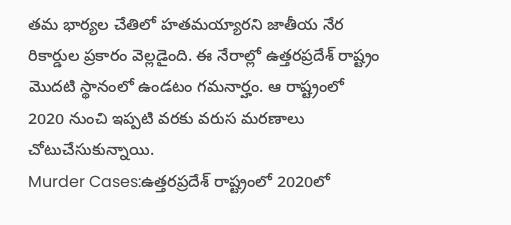తమ భార్యల చేతిలో హతమయ్యారని జాతీయ నేర రికార్డుల ప్రకారం వెల్లడైంది. ఈ నేరాల్లో ఉత్తరప్రదేశ్ రాష్ట్రం మొదటి స్థానంలో ఉండటం గమనార్హం. ఆ రాష్ట్రంలో 2020 నుంచి ఇప్పటి వరకు వరుస మరణాలు చోటుచేసుకున్నాయి.
Murder Cases:ఉత్తరప్రదేశ్ రాష్ట్రంలో 2020లో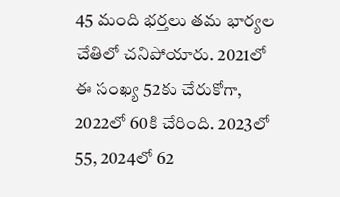45 మంది భర్తలు తమ భార్యల చేతిలో చనిపోయారు. 2021లో ఈ సంఖ్య 52కు చేరుకోగా, 2022లో 60కి చేరింది. 2023లో 55, 2024లో 62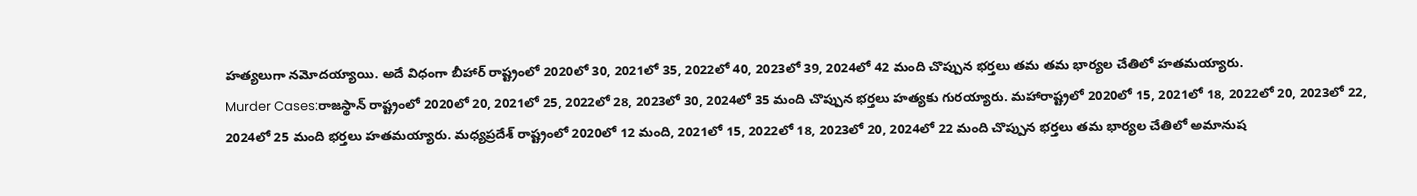హత్యలుగా నమోదయ్యాయి. అదే విధంగా బీహార్ రాష్ట్రంలో 2020లో 30, 2021లో 35, 2022లో 40, 2023లో 39, 2024లో 42 మంది చొప్పున భర్తలు తమ తమ భార్యల చేతిలో హతమయ్యారు.
Murder Cases:రాజస్థాన్ రాష్ట్రంలో 2020లో 20, 2021లో 25, 2022లో 28, 2023లో 30, 2024లో 35 మంది చొప్పున భర్తలు హత్యకు గురయ్యారు. మహారాష్ట్రలో 2020లో 15, 2021లో 18, 2022లో 20, 2023లో 22, 2024లో 25 మంది భర్తలు హతమయ్యారు. మధ్యప్రదేశ్ రాష్ట్రంలో 2020లో 12 మంది, 2021లో 15, 2022లో 18, 2023లో 20, 2024లో 22 మంది చొప్పున భర్తలు తమ భార్యల చేతిలో అమానుష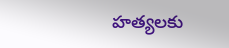హత్యలకు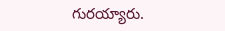గురయ్యారు.